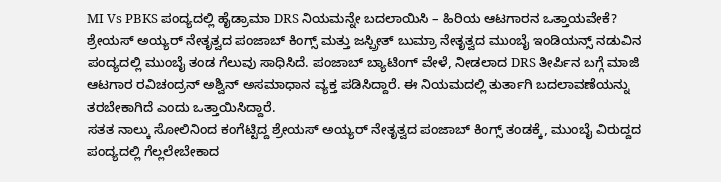MI Vs PBKS ಪಂದ್ಯದಲ್ಲಿ ಹೈಡ್ರಾಮಾ DRS ನಿಯಮನ್ನೇ ಬದಲಾಯಿಸಿ – ಹಿರಿಯ ಆಟಗಾರನ ಒತ್ತಾಯವೇಕೆ?
ಶ್ರೇಯಸ್ ಅಯ್ಯರ್ ನೇತೃತ್ವದ ಪಂಜಾಬ್ ಕಿಂಗ್ಸ್ ಮತ್ತು ಜಸ್ಪ್ರೀತ್ ಬುಮ್ರಾ ನೇತೃತ್ವದ ಮುಂಬೈ ಇಂಡಿಯನ್ಸ್ ನಡುವಿನ ಪಂದ್ಯದಲ್ಲಿ ಮುಂಬೈ ತಂಡ ಗೆಲುವು ಸಾಧಿಸಿದೆ. ಪಂಜಾಬ್ ಬ್ಯಾಟಿಂಗ್ ವೇಳೆ, ನೀಡಲಾದ DRS ತೀರ್ಪಿನ ಬಗ್ಗೆ ಮಾಜಿ ಆಟಗಾರ ರವಿಚಂದ್ರನ್ ಅಶ್ವಿನ್ ಅಸಮಾಧಾನ ವ್ಯಕ್ತ ಪಡಿಸಿದ್ದಾರೆ. ಈ ನಿಯಮದಲ್ಲಿ ತುರ್ತಾಗಿ ಬದಲಾವಣೆಯನ್ನು ತರಬೇಕಾಗಿದೆ ಎಂದು ಒತ್ತಾಯಿಸಿದ್ದಾರೆ.
ಸತತ ನಾಲ್ಕು ಸೋಲಿನಿಂದ ಕಂಗೆಟ್ಟಿದ್ದ ಶ್ರೇಯಸ್ ಅಯ್ಯರ್ ನೇತೃತ್ವದ ಪಂಜಾಬ್ ಕಿಂಗ್ಸ್ ತಂಡಕ್ಕೆ, ಮುಂಬೈ ವಿರುದ್ದದ ಪಂದ್ಯದಲ್ಲಿ ಗೆಲ್ಲಲೇಬೇಕಾದ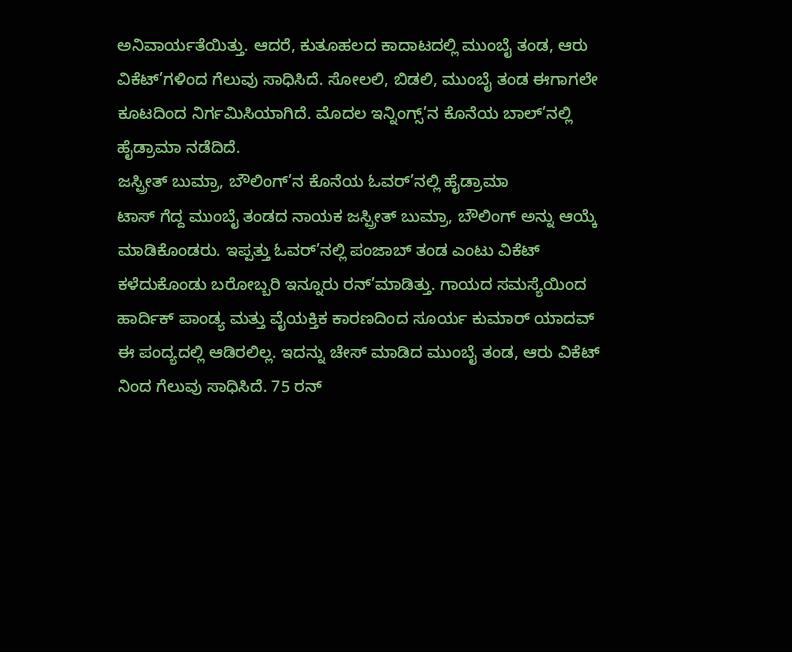ಅನಿವಾರ್ಯತೆಯಿತ್ತು. ಆದರೆ, ಕುತೂಹಲದ ಕಾದಾಟದಲ್ಲಿ ಮುಂಬೈ ತಂಡ, ಆರು ವಿಕೆಟ್’ಗಳಿಂದ ಗೆಲುವು ಸಾಧಿಸಿದೆ. ಸೋಲಲಿ, ಬಿಡಲಿ, ಮುಂಬೈ ತಂಡ ಈಗಾಗಲೇ ಕೂಟದಿಂದ ನಿರ್ಗಮಿಸಿಯಾಗಿದೆ. ಮೊದಲ ಇನ್ನಿಂಗ್ಸ್’ನ ಕೊನೆಯ ಬಾಲ್’ನಲ್ಲಿ ಹೈಡ್ರಾಮಾ ನಡೆದಿದೆ.
ಜಸ್ಪ್ರೀತ್ ಬುಮ್ರಾ, ಬೌಲಿಂಗ್’ನ ಕೊನೆಯ ಓವರ್’ನಲ್ಲಿ ಹೈಡ್ರಾಮಾ
ಟಾಸ್ ಗೆದ್ದ ಮುಂಬೈ ತಂಡದ ನಾಯಕ ಜಸ್ಪ್ರೀತ್ ಬುಮ್ರಾ, ಬೌಲಿಂಗ್ ಅನ್ನು ಆಯ್ಕೆ ಮಾಡಿಕೊಂಡರು. ಇಪ್ಪತ್ತು ಓವರ್’ನಲ್ಲಿ ಪಂಜಾಬ್ ತಂಡ ಎಂಟು ವಿಕೆಟ್ ಕಳೆದುಕೊಂಡು ಬರೋಬ್ಬರಿ ಇನ್ನೂರು ರನ್’ಮಾಡಿತ್ತು. ಗಾಯದ ಸಮಸ್ಯೆಯಿಂದ ಹಾರ್ದಿಕ್ ಪಾಂಡ್ಯ ಮತ್ತು ವೈಯಕ್ತಿಕ ಕಾರಣದಿಂದ ಸೂರ್ಯ ಕುಮಾರ್ ಯಾದವ್ ಈ ಪಂದ್ಯದಲ್ಲಿ ಆಡಿರಲಿಲ್ಲ. ಇದನ್ನು ಚೇಸ್ ಮಾಡಿದ ಮುಂಬೈ ತಂಡ, ಆರು ವಿಕೆಟ್ ನಿಂದ ಗೆಲುವು ಸಾಧಿಸಿದೆ. 75 ರನ್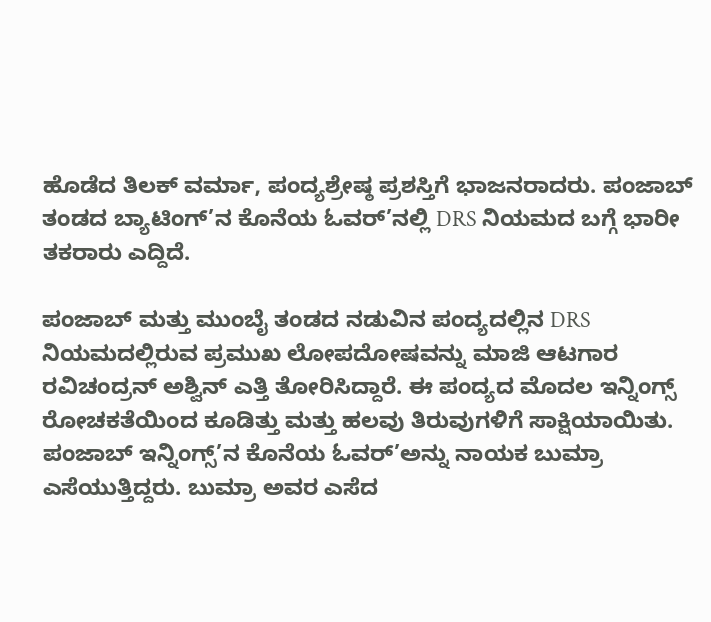ಹೊಡೆದ ತಿಲಕ್ ವರ್ಮಾ, ಪಂದ್ಯಶ್ರೇಷ್ಠ ಪ್ರಶಸ್ತಿಗೆ ಭಾಜನರಾದರು. ಪಂಜಾಬ್ ತಂಡದ ಬ್ಯಾಟಿಂಗ್’ನ ಕೊನೆಯ ಓವರ್’ನಲ್ಲಿ DRS ನಿಯಮದ ಬಗ್ಗೆ ಭಾರೀ ತಕರಾರು ಎದ್ದಿದೆ.

ಪಂಜಾಬ್ ಮತ್ತು ಮುಂಬೈ ತಂಡದ ನಡುವಿನ ಪಂದ್ಯದಲ್ಲಿನ DRS ನಿಯಮದಲ್ಲಿರುವ ಪ್ರಮುಖ ಲೋಪದೋಷವನ್ನು ಮಾಜಿ ಆಟಗಾರ ರವಿಚಂದ್ರನ್ ಅಶ್ವಿನ್ ಎತ್ತಿ ತೋರಿಸಿದ್ದಾರೆ. ಈ ಪಂದ್ಯದ ಮೊದಲ ಇನ್ನಿಂಗ್ಸ್ ರೋಚಕತೆಯಿಂದ ಕೂಡಿತ್ತು ಮತ್ತು ಹಲವು ತಿರುವುಗಳಿಗೆ ಸಾಕ್ಷಿಯಾಯಿತು. ಪಂಜಾಬ್ ಇನ್ನಿಂಗ್ಸ್’ನ ಕೊನೆಯ ಓವರ್’ಅನ್ನು ನಾಯಕ ಬುಮ್ರಾ ಎಸೆಯುತ್ತಿದ್ದರು. ಬುಮ್ರಾ ಅವರ ಎಸೆದ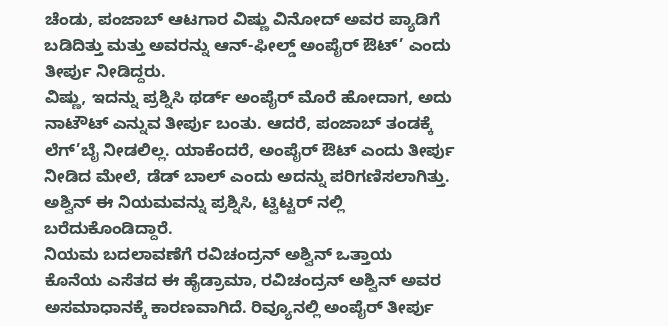ಚೆಂಡು, ಪಂಜಾಬ್ ಆಟಗಾರ ವಿಷ್ಣು ವಿನೋದ್ ಅವರ ಪ್ಯಾಡಿಗೆ ಬಡಿದಿತ್ತು ಮತ್ತು ಅವರನ್ನು ಆನ್-ಫೀಲ್ಡ್ ಅಂಪೈರ್ ಔಟ್’ ಎಂದು ತೀರ್ಪು ನೀಡಿದ್ದರು.
ವಿಷ್ಣು, ಇದನ್ನು ಪ್ರಶ್ನಿಸಿ ಥರ್ಡ್ ಅಂಪೈರ್ ಮೊರೆ ಹೋದಾಗ, ಅದು ನಾಟೌಟ್ ಎನ್ನುವ ತೀರ್ಪು ಬಂತು. ಆದರೆ, ಪಂಜಾಬ್ ತಂಡಕ್ಕೆ ಲೆಗ್’ಬೈ ನೀಡಲಿಲ್ಲ. ಯಾಕೆಂದರೆ, ಅಂಪೈರ್ ಔಟ್ ಎಂದು ತೀರ್ಪು ನೀಡಿದ ಮೇಲೆ, ಡೆಡ್ ಬಾಲ್ ಎಂದು ಅದನ್ನು ಪರಿಗಣಿಸಲಾಗಿತ್ತು. ಅಶ್ವಿನ್ ಈ ನಿಯಮವನ್ನು ಪ್ರಶ್ನಿಸಿ, ಟ್ವಿಟ್ಟರ್ ನಲ್ಲಿ ಬರೆದುಕೊಂಡಿದ್ದಾರೆ.
ನಿಯಮ ಬದಲಾವಣೆಗೆ ರವಿಚಂದ್ರನ್ ಅಶ್ವಿನ್ ಒತ್ತಾಯ
ಕೊನೆಯ ಎಸೆತದ ಈ ಹೈಡ್ರಾಮಾ, ರವಿಚಂದ್ರನ್ ಅಶ್ವಿನ್ ಅವರ ಅಸಮಾಧಾನಕ್ಕೆ ಕಾರಣವಾಗಿದೆ. ರಿವ್ಯೂನಲ್ಲಿ ಅಂಪೈರ್ ತೀರ್ಪು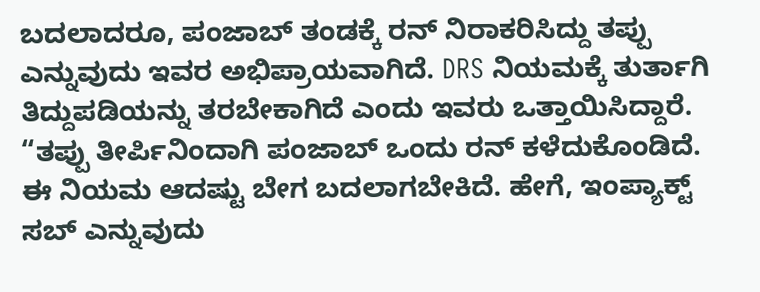ಬದಲಾದರೂ, ಪಂಜಾಬ್ ತಂಡಕ್ಕೆ ರನ್ ನಿರಾಕರಿಸಿದ್ದು ತಪ್ಪು ಎನ್ನುವುದು ಇವರ ಅಭಿಪ್ರಾಯವಾಗಿದೆ. DRS ನಿಯಮಕ್ಕೆ ತುರ್ತಾಗಿ ತಿದ್ದುಪಡಿಯನ್ನು ತರಬೇಕಾಗಿದೆ ಎಂದು ಇವರು ಒತ್ತಾಯಿಸಿದ್ದಾರೆ.
“ತಪ್ಪು ತೀರ್ಪಿನಿಂದಾಗಿ ಪಂಜಾಬ್ ಒಂದು ರನ್ ಕಳೆದುಕೊಂಡಿದೆ. ಈ ನಿಯಮ ಆದಷ್ಟು ಬೇಗ ಬದಲಾಗಬೇಕಿದೆ. ಹೇಗೆ, ಇಂಪ್ಯಾಕ್ಟ್ ಸಬ್ ಎನ್ನುವುದು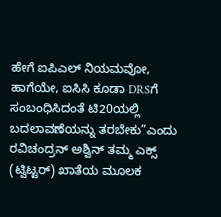ಹೇಗೆ ಐಪಿಎಲ್ ನಿಯಮವೋ, ಹಾಗೆಯೇ, ಐಸಿಸಿ ಕೂಡಾ DRSಗೆ ಸಂಬಂಧಿಸಿದಂತೆ ಟಿ20ಯಲ್ಲಿ ಬದಲಾವಣೆಯನ್ನು ತರಬೇಕು”ಎಂದು ರವಿಚಂದ್ರನ್ ಅಶ್ವಿನ್ ತಮ್ಮ ಎಕ್ಸ್ (ಟ್ವಿಟ್ಟರ್) ಖಾತೆಯ ಮೂಲಕ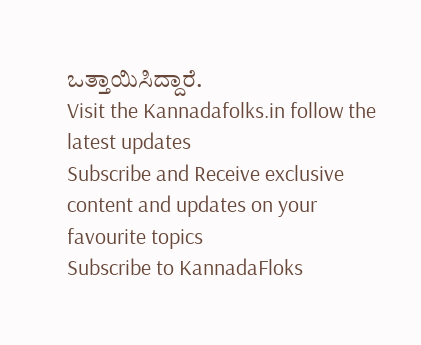ಒತ್ತಾಯಿಸಿದ್ದಾರೆ.
Visit the Kannadafolks.in follow the latest updates
Subscribe and Receive exclusive content and updates on your favourite topics
Subscribe to KannadaFloks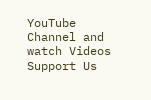YouTube Channel and watch Videos
Support Us